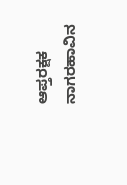ಆಪ್ತರಕ್ಷಕ
ನಾಗರಹಾವಿನ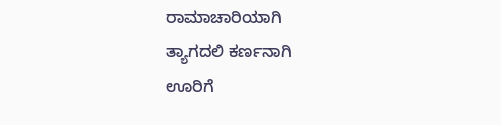ರಾಮಾಚಾರಿಯಾಗಿ
ತ್ಯಾಗದಲಿ ಕರ್ಣನಾಗಿ
ಊರಿಗೆ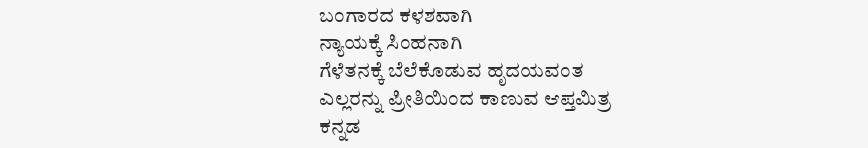ಬಂಗಾರದ ಕಳಶವಾಗಿ
ನ್ಯಾಯಕ್ಕೆ ಸಿಂಹನಾಗಿ
ಗೆಳೆತನಕ್ಕೆ ಬೆಲೆಕೊಡುವ ಹೃದಯವಂತ
ಎಲ್ಲರನ್ನು ಪ್ರೀತಿಯಿಂದ ಕಾಣುವ ಆಪ್ತಮಿತ್ರ
ಕನ್ನಡ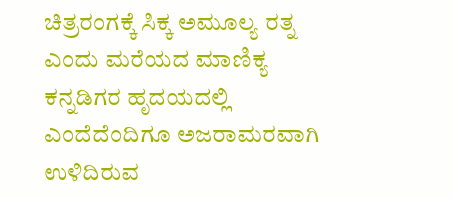ಚಿತ್ರರಂಗಕ್ಕೆ ಸಿಕ್ಕ ಅಮೂಲ್ಯ ರತ್ನ
ಎಂದು ಮರೆಯದ ಮಾಣಿಕ್ಯ
ಕನ್ನಡಿಗರ ಹೃದಯದಲ್ಲಿ ಎಂದೆದೆಂದಿಗೂ ಅಜರಾಮರವಾಗಿ ಉಳಿದಿರುವ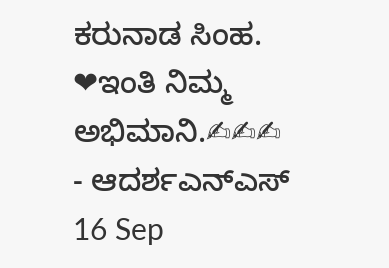ಕರುನಾಡ ಸಿಂಹ.
❤ಇಂತಿ ನಿಮ್ಮ ಅಭಿಮಾನಿ.✍✍✍
- ಆದರ್ಶಎನ್ಎಸ್
16 Sep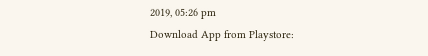2019, 05:26 pm
Download App from Playstore: